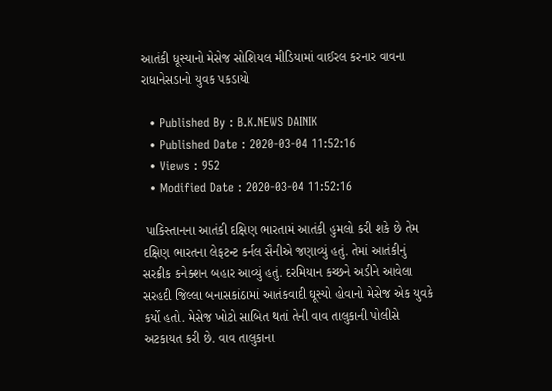આતંકી ધૂસ્યાનો મેસેજ સોશિયલ મીડિયામાં વાઈરલ કરનાર વાવના રાધાનેસડાનો યુવક પકડાયો

  • Published By : B.K.NEWS DAINIK
  • Published Date : 2020-03-04 11:52:16
  • Views : 952
  • Modified Date : 2020-03-04 11:52:16

 પાકિસ્તાનના આતંકી દક્ષિણ ભારતામં આતંકી હુમલો કરી શકે છે તેમ દક્ષિણ ભારતના લેફટન્ટ કર્નલ સૈનીએ જણાવ્યું હતું. તેમાં આતંકીનું સરક્રીક કનેક્શન બહાર આવ્યું હતું. દરમિયાન કચ્છને અડીને આવેલા સરહદી જિલ્લા બનાસકાંઠામાં આતંકવાદી ઘૂસ્યો હોવાનો મેસેજ એક યુવકે કર્યો હતો. મેસેજ ખોટો સાબિત થતાં તેની વાવ તાલુકાની પોલીસે અટકાયત કરી છે. વાવ તાલુકાના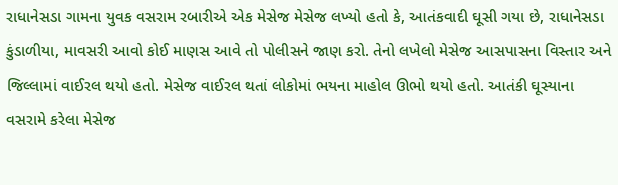રાધાનેસડા ગામના યુવક વસરામ રબારીએ એક મેસેજ મેસેજ લખ્યો હતો કે, આતંકવાદી ઘૂસી ગયા છે, રાધાનેસડા કુંડાળીયા, માવસરી આવો કોઈ માણસ આવે તો પોલીસને જાણ કરો. તેનો લખેલો મેસેજ આસપાસના વિસ્તાર અને જિલ્લામાં વાઈરલ થયો હતો. મેસેજ વાઈરલ થતાં લોકોમાં ભયના માહોલ ઊભો થયો હતો. આતંકી ઘૂસ્યાના વસરામે કરેલા મેસેજ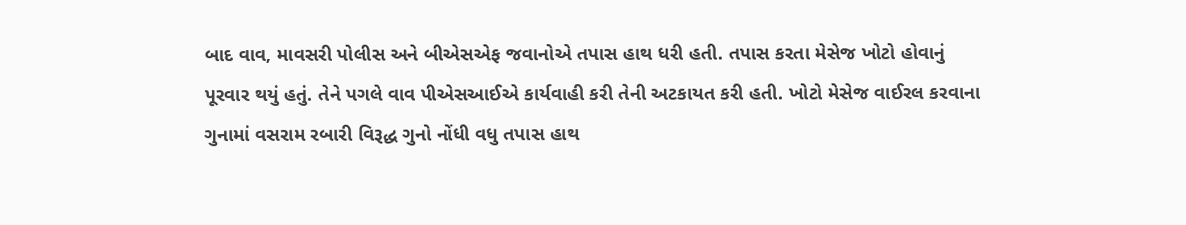બાદ વાવ, માવસરી પોલીસ અને બીએસએફ જવાનોએ તપાસ હાથ ધરી હતી. તપાસ કરતા મેસેજ ખોટો હોવાનું પૂરવાર થયું હતું. તેને પગલે વાવ પીએસઆઈએ કાર્યવાહી કરી તેની અટકાયત કરી હતી. ખોટો મેસેજ વાઈરલ કરવાના ગુનામાં વસરામ રબારી વિરૂદ્ધ ગુનો નોંધી વધુ તપાસ હાથ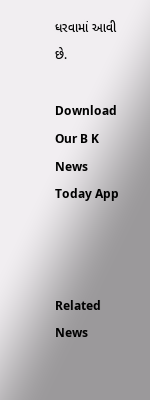ધરવામાં આવી છે.

Download Our B K News Today App



Related News